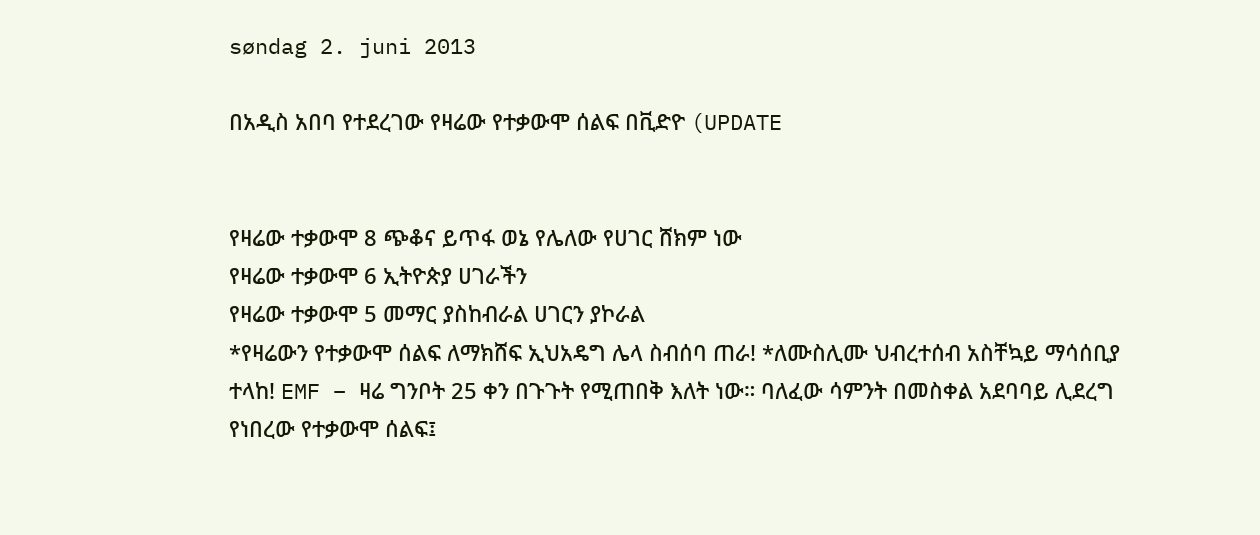søndag 2. juni 2013

በአዲስ አበባ የተደረገው የዛሬው የተቃውሞ ሰልፍ በቪድዮ (UPDATE


የዛሬው ተቃውሞ 8 ጭቆና ይጥፋ ወኔ የሌለው የሀገር ሸክም ነው
የዛሬው ተቃውሞ 6 ኢትዮጵያ ሀገራችን
የዛሬው ተቃውሞ 5 መማር ያስከብራል ሀገርን ያኮራል
*የዛሬውን የተቃውሞ ሰልፍ ለማክሸፍ ኢህአዴግ ሌላ ስብሰባ ጠራ! *ለሙስሊሙ ህብረተሰብ አስቸኳይ ማሳሰቢያ ተላከ! EMF – ዛሬ ግንቦት 25 ቀን በጉጉት የሚጠበቅ እለት ነው። ባለፈው ሳምንት በመስቀል አደባባይ ሊደረግ የነበረው የተቃውሞ ሰልፍ፤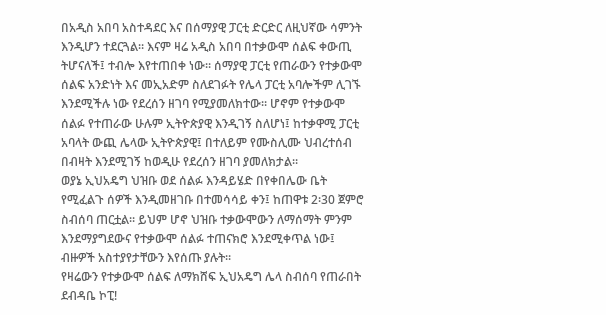በአዲስ አበባ አስተዳደር እና በሰማያዊ ፓርቲ ድርድር ለዚህኛው ሳምንት እንዲሆን ተደርጓል። እናም ዛሬ አዲስ አበባ በተቃውሞ ሰልፍ ቀውጢ ትሆናለች፤ ተብሎ እየተጠበቀ ነው። ሰማያዊ ፓርቲ የጠራውን የተቃውሞ ሰልፍ አንድነት እና መኢአድም ስለደገፉት የሌላ ፓርቲ አባሎችም ሊገኙ እንደሚችሉ ነው የደረሰን ዘገባ የሚያመለክተው። ሆኖም የተቃውሞ ሰልፉ የተጠራው ሁሉም ኢትዮጵያዊ እንዲገኝ ስለሆነ፤ ከተቃዋሚ ፓርቲ አባላት ውጪ ሌላው ኢትዮጵያዊ፤ በተለይም የሙስሊሙ ህብረተሰብ በብዛት እንደሚገኝ ከወዲሁ የደረሰን ዘገባ ያመለክታል።
ወያኔ ኢህአዴግ ህዝቡ ወደ ሰልፉ እንዳይሄድ በየቀበሌው ቤት የሚፈልጉ ሰዎች እንዲመዘገቡ በተመሳሳይ ቀን፤ ከጠዋቱ 2፡30 ጀምሮ ስብሰባ ጠርቷል። ይህም ሆኖ ህዝቡ ተቃውሞውን ለማሰማት ምንም እንደማያግደውና የተቃውሞ ሰልፉ ተጠናክሮ እንደሚቀጥል ነው፤ ብዙዎች አስተያየታቸውን እየሰጡ ያሉት።
የዛሬውን የተቃውሞ ሰልፍ ለማክሸፍ ኢህአዴግ ሌላ ስብሰባ የጠራበት ደብዳቤ ኮፒ!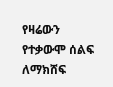የዛሬውን የተቃውሞ ሰልፍ ለማክሸፍ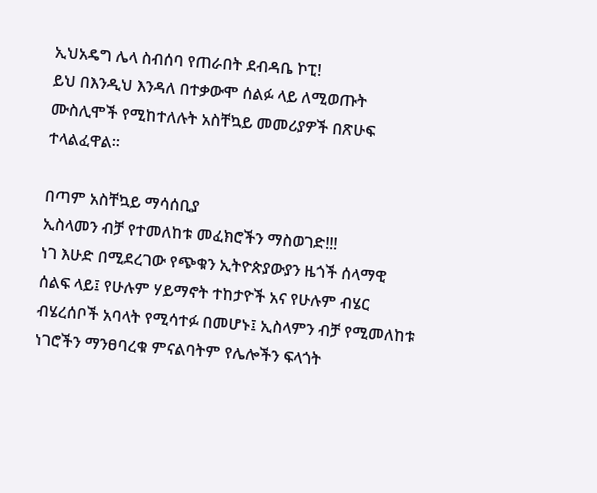ኢህአዴግ ሌላ ስብሰባ የጠራበት ደብዳቤ ኮፒ!
ይህ በእንዲህ እንዳለ በተቃውሞ ሰልፉ ላይ ለሚወጡት ሙስሊሞች የሚከተለሉት አስቸኳይ መመሪያዎች በጽሁፍ ተላልፈዋል።

በጣም አስቸኳይ ማሳሰቢያ
ኢስላመን ብቻ የተመለከቱ መፈክሮችን ማስወገድ!!!
ነገ እሁድ በሚደረገው የጭቁን ኢትዮጵያውያን ዜጎች ሰላማዊ ሰልፍ ላይ፤ የሁሉም ሃይማኖት ተከታዮች አና የሁሉም ብሄር ብሄረሰቦች አባላት የሚሳተፉ በመሆኑ፤ ኢስላምን ብቻ የሚመለከቱ ነገሮችን ማንፀባረቁ ምናልባትም የሌሎችን ፍላጎት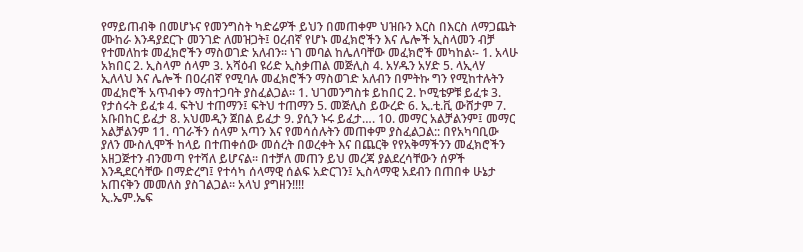የማይጠብቅ በመሆኑና የመንግስት ካድሬዎች ይህን በመጠቀም ህዝቡን እርስ በእርስ ለማጋጨት ሙከራ እንዳያደርጉ መንገድ ለመዝጋት፤ ዐረብኛ የሆኑ መፈክሮችን እና ሌሎች ኢስላመን ብቻ የተመለከቱ መፈክሮችን ማስወገድ አለብን፡፡ ነገ መባል ከሌለባቸው መፈክሮች መካከል፡- 1. አላሁ አክበር 2. ኢስላም ሰላም 3. አሻዕብ ዩሪድ ኢስቃጠል መጅሊስ 4. አሃዱን አሃድ 5. ላኢላሃ ኢለላህ እና ሌሎች በዐረብኛ የሚባሉ መፈክሮችን ማስወገድ አለብን በምትኩ ግን የሚከተሉትን መፈክሮች አጥብቀን ማስተጋባት ያስፈልጋል፡፡ 1. ህገመንግስቱ ይከበር 2. ኮሚቴዎቹ ይፈቱ 3. የታሰሩት ይፈቱ 4. ፍትህ ተጠማን፤ ፍትህ ተጠማን 5. መጅሊስ ይውረድ 6. ኢ.ቲ.ቪ ውሸታም 7. አቡበከር ይፈታ 8. አህመዲን ጀበል ይፈታ 9. ያሲን ኑሩ ይፈታ…. 10. መማር አልቻልንም፤ መማር አልቻልንም 11. ባገራችን ሰላም አጣን እና የመሳሰሉትን መጠቀም ያስፈልጋል:: በየአካባቢው ያለን ሙስሊሞች ከላይ በተጠቀሰው መሰረት በወረቀት እና በጨርቅ የየአቅማችንን መፈክሮችን አዘጋጅተን ብንመጣ የተሻለ ይሆናል፡፡ በተቻለ መጠን ይህ መረጃ ያልደረሳቸውን ሰዎች እንዲደርሳቸው በማድረግ፤ የተሳካ ሰላማዊ ሰልፍ አድርገን፤ ኢስላማዊ አደብን በጠበቀ ሁኔታ አጠናቅን መመለስ ያስገልጋል፡፡ አላህ ያግዘን!!!!
ኢ.ኤም.ኤፍ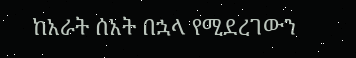ከአራት ሰአት በኋላ የሚደረገውን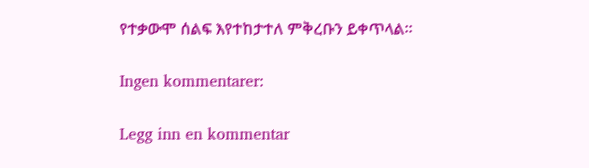የተቃውሞ ሰልፍ እየተከታተለ ምቅረቡን ይቀጥላል።

Ingen kommentarer:

Legg inn en kommentar